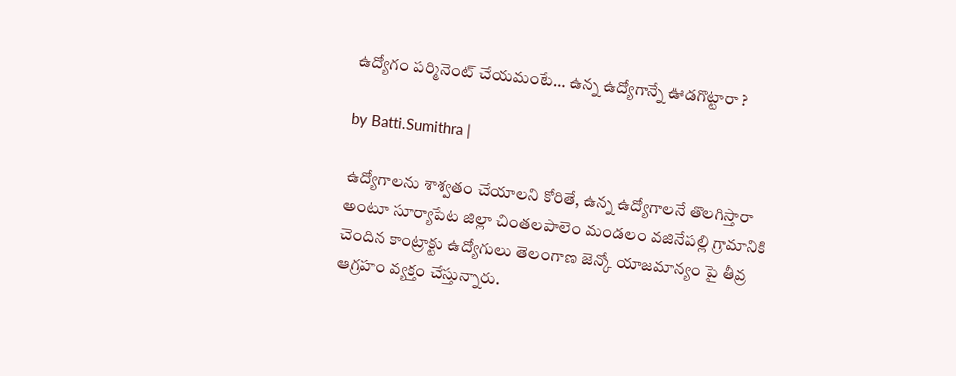ఉద్యోగం పర్మినెంట్ చేయమంటే… ఉన్న ఉద్యోగాన్నే ఊడగొట్టారా ?

by Batti.Sumithra |

ఉద్యోగాలను శాశ్వతం చేయాలని కోరితే, ఉన్న ఉద్యోగాలనే తొలగిస్తారా అంటూ సూర్యాపేట జిల్లా చింతలపాలెం మండలం వజినేపల్లి గ్రామానికి చెందిన కాంట్రాక్టు ఉద్యోగులు తెలంగాణ జెన్కో యాజమాన్యం పై తీవ్ర ఆగ్రహం వ్యక్తం చేస్తున్నారు.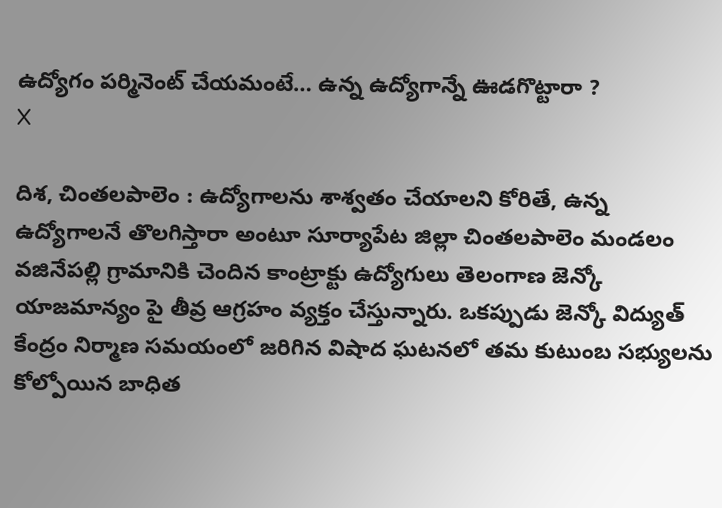ఉద్యోగం పర్మినెంట్ చేయమంటే… ఉన్న ఉద్యోగాన్నే ఊడగొట్టారా ?
X

దిశ, చింతలపాలెం : ఉద్యోగాలను శాశ్వతం చేయాలని కోరితే, ఉన్న ఉద్యోగాలనే తొలగిస్తారా అంటూ సూర్యాపేట జిల్లా చింతలపాలెం మండలం వజినేపల్లి గ్రామానికి చెందిన కాంట్రాక్టు ఉద్యోగులు తెలంగాణ జెన్కో యాజమాన్యం పై తీవ్ర ఆగ్రహం వ్యక్తం చేస్తున్నారు. ఒకప్పుడు జెన్కో విద్యుత్ కేంద్రం నిర్మాణ సమయంలో జరిగిన విషాద ఘటనలో తమ కుటుంబ సభ్యులను కోల్పోయిన బాధిత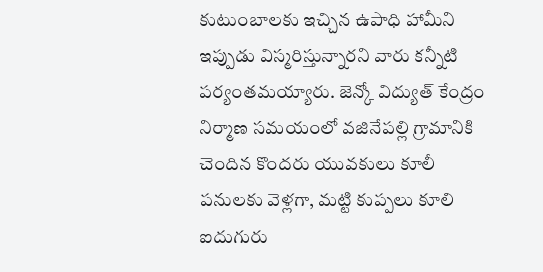కుటుంబాలకు ఇచ్చిన ఉపాధి హామీని ఇప్పుడు విస్మరిస్తున్నారని వారు కన్నీటి పర్యంతమయ్యారు. జెన్కో విద్యుత్ కేంద్రం నిర్మాణ సమయంలో వజినేపల్లి గ్రామానికి చెందిన కొందరు యువకులు కూలీ పనులకు వెళ్లగా, మట్టి కుప్పలు కూలి ఐదుగురు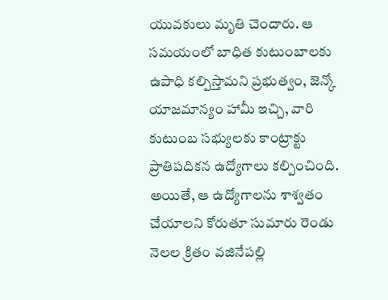యువకులు మృతి చెందారు. ఆ సమయంలో బాధిత కుటుంబాలకు ఉపాధి కల్పిస్తామని ప్రభుత్వం, జెన్కో యాజమాన్యం హామీ ఇచ్చి, వారి కుటుంబ సభ్యులకు కాంట్రాక్టు ప్రాతిపదికన ఉద్యోగాలు కల్పించింది. అయితే, ఆ ఉద్యోగాలను శాశ్వతం చేయాలని కోరుతూ సుమారు రెండు నెలల క్రితం వజినేపల్లి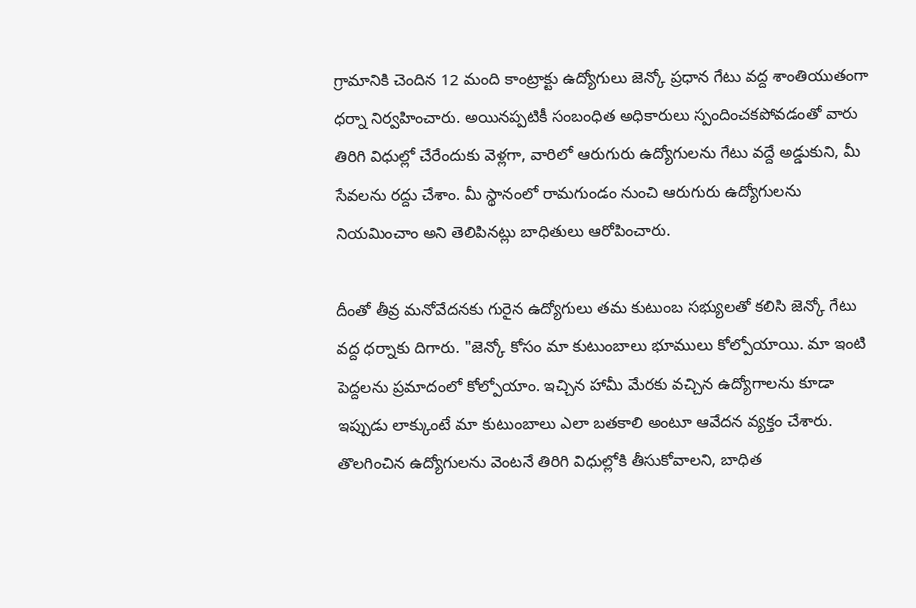గ్రామానికి చెందిన 12 మంది కాంట్రాక్టు ఉద్యోగులు జెన్కో ప్రధాన గేటు వద్ద శాంతియుతంగా ధర్నా నిర్వహించారు. అయినప్పటికీ సంబంధిత అధికారులు స్పందించకపోవడంతో వారు తిరిగి విధుల్లో చేరేందుకు వెళ్లగా, వారిలో ఆరుగురు ఉద్యోగులను గేటు వద్దే అడ్డుకుని, మీ సేవలను రద్దు చేశాం. మీ స్థానంలో రామగుండం నుంచి ఆరుగురు ఉద్యోగులను నియమించాం అని తెలిపినట్లు బాధితులు ఆరోపించారు.

దీంతో తీవ్ర మనోవేదనకు గురైన ఉద్యోగులు తమ కుటుంబ సభ్యులతో కలిసి జెన్కో గేటు వద్ద ధర్నాకు దిగారు. "జెన్కో కోసం మా కుటుంబాలు భూములు కోల్పోయాయి. మా ఇంటి పెద్దలను ప్రమాదంలో కోల్పోయాం. ఇచ్చిన హామీ మేరకు వచ్చిన ఉద్యోగాలను కూడా ఇప్పుడు లాక్కుంటే మా కుటుంబాలు ఎలా బతకాలి అంటూ ఆవేదన వ్యక్తం చేశారు. తొలగించిన ఉద్యోగులను వెంటనే తిరిగి విధుల్లోకి తీసుకోవాలని, బాధిత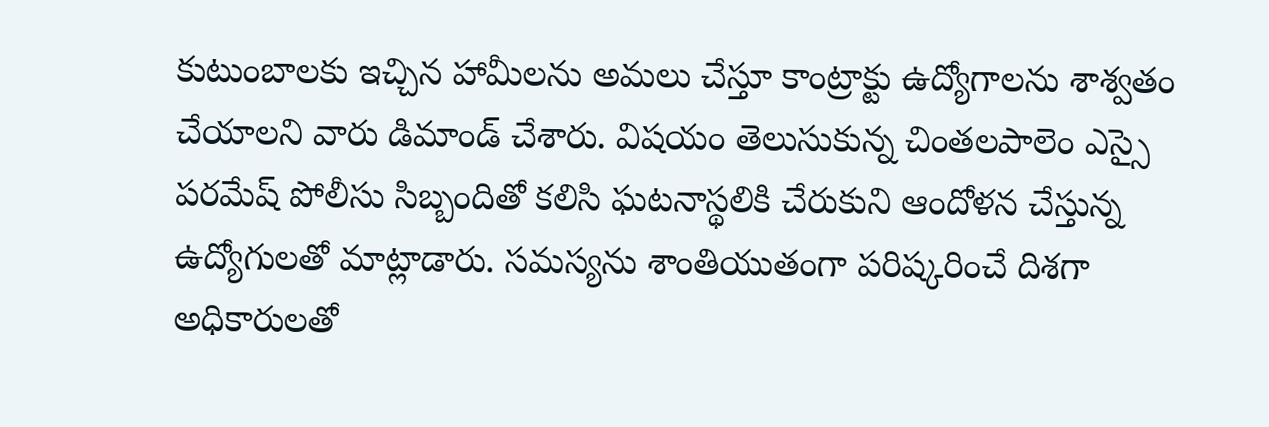కుటుంబాలకు ఇచ్చిన హామీలను అమలు చేస్తూ కాంట్రాక్టు ఉద్యోగాలను శాశ్వతం చేయాలని వారు డిమాండ్ చేశారు. విషయం తెలుసుకున్న చింతలపాలెం ఎస్సై పరమేష్ పోలీసు సిబ్బందితో కలిసి ఘటనాస్థలికి చేరుకుని ఆందోళన చేస్తున్న ఉద్యోగులతో మాట్లాడారు. సమస్యను శాంతియుతంగా పరిష్కరించే దిశగా అధికారులతో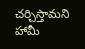చర్చిస్తామని హామీ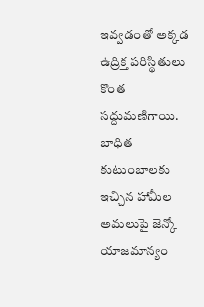ఇవ్వడంతో అక్కడ ఉద్రిక్త పరిస్థితులు కొంత సద్దుమణిగాయి. బాధిత కుటుంబాలకు ఇచ్చిన హామీల అమలుపై జెన్కో యాజమాన్యం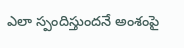ఎలా స్పందిస్తుందనే అంశంపై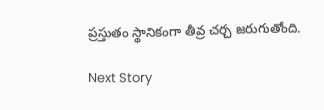ప్రస్తుతం స్థానికంగా తీవ్ర చర్చ జరుగుతోంది.

Next Story